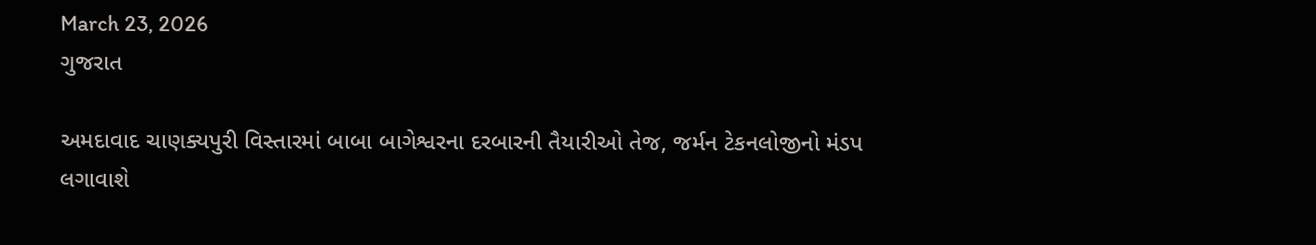March 23, 2026
ગુજરાત

અમદાવાદ ચાણક્યપુરી વિસ્તારમાં બાબા બાગેશ્વરના દરબારની તૈયારીઓ તેજ, જર્મન ટેકનલોજીનો મંડપ લગાવાશે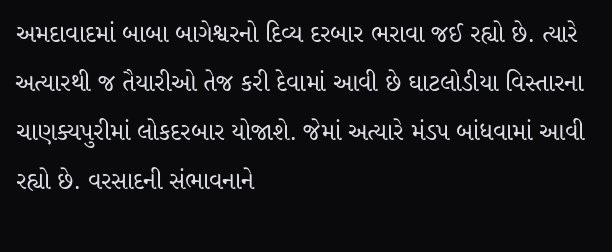અમદાવાદમાં બાબા બાગેશ્વરનો દિવ્ય દરબાર ભરાવા જઈ રહ્યો છે. ત્યારે અત્યારથી જ તૈયારીઓ તેજ કરી દેવામાં આવી છે ઘાટલોડીયા વિસ્તારના ચાણક્યપુરીમાં લોકદરબાર યોજાશે. જેમાં અત્યારે મંડપ બાંધવામાં આવી રહ્યો છે. વરસાદની સંભાવનાને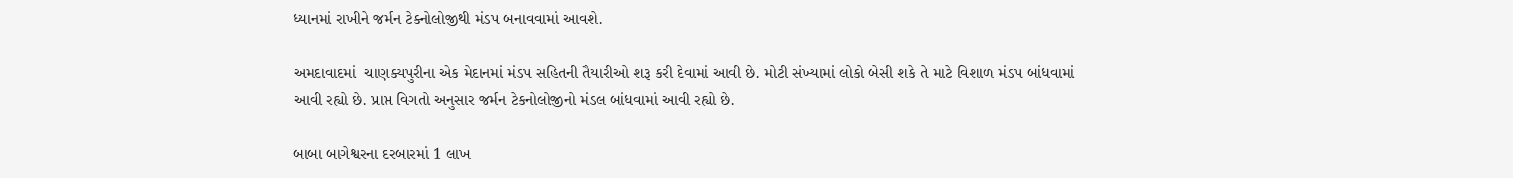ધ્યાનમાં રાખીને જર્મન ટેક્નોલોજીથી મંડપ બનાવવામાં આવશે.

અમદાવાદમાં  ચાણક્યપુરીના એક મેદાનમાં મંડપ સહિતની તૈયારીઓ શરૂ કરી દેવામાં આવી છે. મોટી સંખ્યામાં લોકો બેસી શકે તે માટે વિશાળ મંડપ બાંધવામાં આવી રહ્યો છે. પ્રાપ્ત વિગતો અનુસાર જર્મન ટેકનોલોજીનો મંડલ બાંધવામાં આવી રહ્યો છે.

બાબા બાગેશ્વરના દરબારમાં 1 લાખ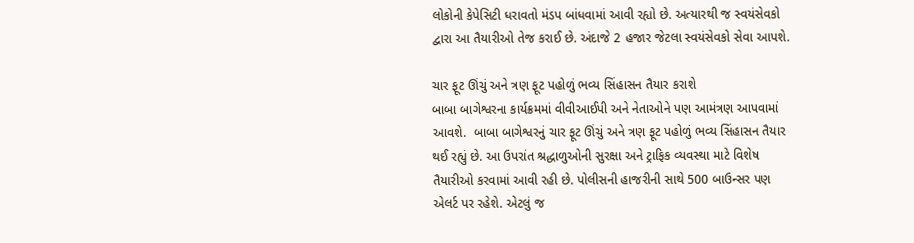લોકોની કેપેસિટી ધરાવતો મંડપ બાંધવામાં આવી રહ્યો છે. અત્યારથી જ સ્વયંસેવકો દ્વારા આ તૈયારીઓ તેજ કરાઈ છે. અંદાજે 2 હજાર જેટલા સ્વયંસેવકો સેવા આપશે.

ચાર ફૂટ ઊંચું અને ત્રણ ફૂટ પહોળું ભવ્ય સિંહાસન તૈયાર કરાશે
બાબા બાગેશ્વરના કાર્યક્રમમાં વીવીઆઈપી અને નેતાઓને પણ આમંત્રણ આપવામાં આવશે.  બાબા બાગેશ્વરનું ચાર ફૂટ ઊંચું અને ત્રણ ફૂટ પહોળું ભવ્ય સિંહાસન તૈયાર થઈ રહ્યું છે. આ ઉપરાંત શ્રદ્ધાળુઓની સુરક્ષા અને ટ્રાફિક વ્યવસ્થા માટે વિશેષ તૈયારીઓ કરવામાં આવી રહી છે. પોલીસની હાજરીની સાથે 500 બાઉન્સર પણ એલર્ટ પર રહેશે. એટલું જ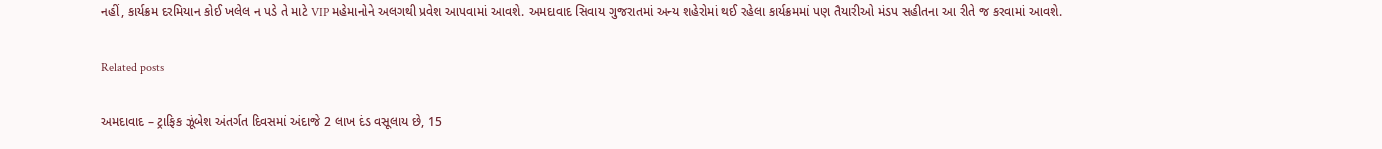નહીં, કાર્યક્રમ દરમિયાન કોઈ ખલેલ ન પડે તે માટે VIP મહેમાનોને અલગથી પ્રવેશ આપવામાં આવશે. અમદાવાદ સિવાય ગુજરાતમાં અન્ય શહેરોમાં થઈ રહેલા કાર્યક્રમમાં પણ તૈયારીઓ મંડપ સહીતના આ રીતે જ કરવામાં આવશે.

Related posts

અમદાવાદ – ટ્રાફિક ઝૂંબેશ અંતર્ગત દિવસમાં અંદાજે 2 લાખ દંડ વસૂલાય છે, 15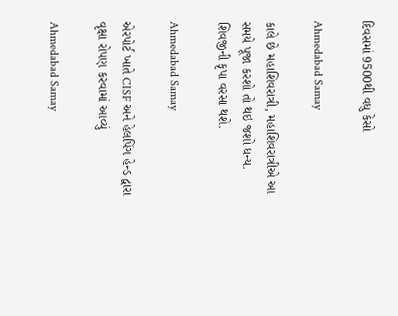દિવસમાં 9500થી વધુ કેસો

Ahmedabad Samay

કાલે છે મહાશિવરાત્રી, મહાશિવરાત્રીએ આ સમયે પૂજા કરશો તો થઇ જશો ધન્ય. શિવજીની કૃપા વરસા થશે.

Ahmedabad Samay

એરપોર્ટ ખાતે CISF અને હેલપિંગ હેન્ડ દ્વારા વૃક્ષા રોપણ કરવામાં આવ્યું

Ahmedabad Samay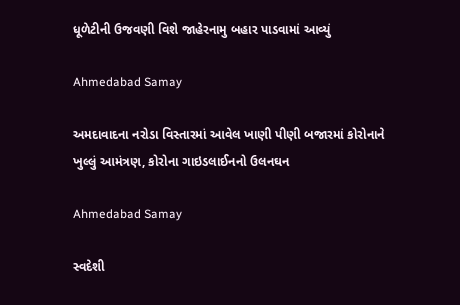ધૂળેટીની ઉજવણી વિશે જાહેરનામુ બહાર પાડવામાં આવ્યું

Ahmedabad Samay

અમદાવાદના નરોડા વિસ્તારમાં આવેલ ખાણી પીણી બજારમાં કોરોનાને ખુલ્લું આમંત્રણ, કોરોના ગાઇડલાઈનનો ઉલનઘન

Ahmedabad Samay

સ્વદેશી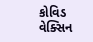કોવિડ વેક્સિન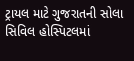ટ્રાયલ માટે ગુજરાતની સોલા સિવિલ હોસ્પિટલમાં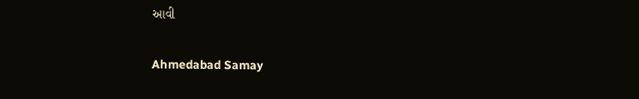આવી

Ahmedabad Samay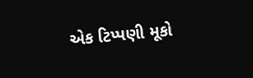એક ટિપ્પણી મૂકો